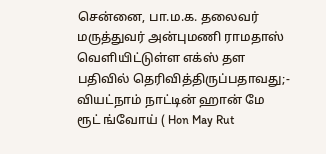சென்னை, பா.ம.க. தலைவர் மருத்துவர் அன்புமணி ராமதாஸ் வெளியிட்டுள்ள எக்ஸ் தள பதிவில் தெரிவித்திருப்பதாவது;- வியட்நாம் நாட்டின் ஹான் மே ரூட் ங்வோய் ( Hon May Rut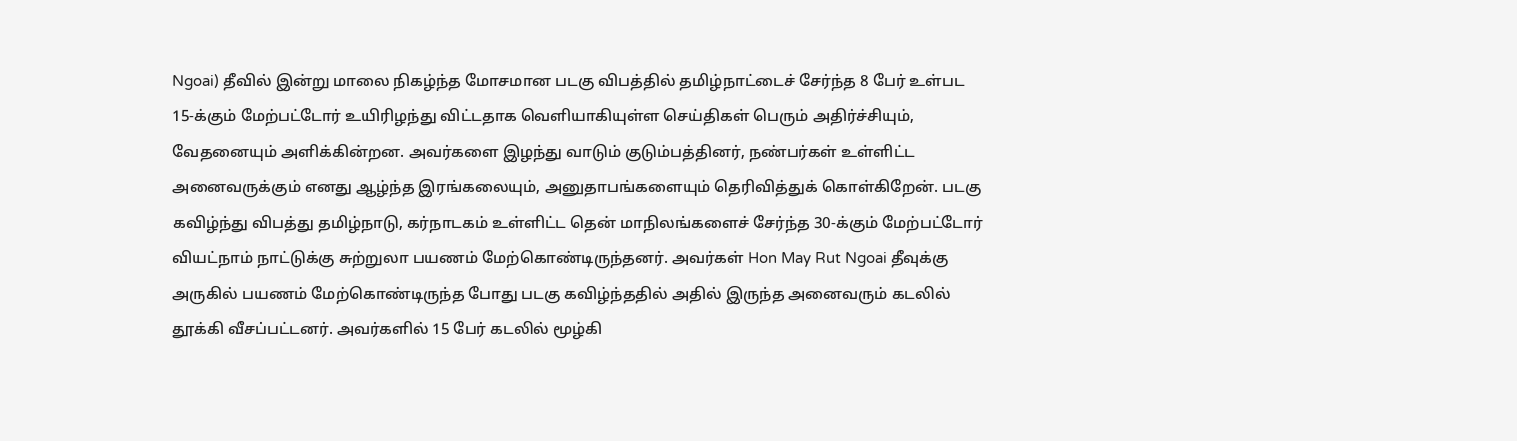Ngoai) தீவில் இன்று மாலை நிகழ்ந்த மோசமான படகு விபத்தில் தமிழ்நாட்டைச் சேர்ந்த 8 பேர் உள்பட 15-க்கும் மேற்பட்டோர் உயிரிழந்து விட்டதாக வெளியாகியுள்ள செய்திகள் பெரும் அதிர்ச்சியும், வேதனையும் அளிக்கின்றன. அவர்களை இழந்து வாடும் குடும்பத்தினர், நண்பர்கள் உள்ளிட்ட அனைவருக்கும் எனது ஆழ்ந்த இரங்கலையும், அனுதாபங்களையும் தெரிவித்துக் கொள்கிறேன். படகு கவிழ்ந்து விபத்து தமிழ்நாடு, கர்நாடகம் உள்ளிட்ட தென் மாநிலங்களைச் சேர்ந்த 30-க்கும் மேற்பட்டோர் வியட்நாம் நாட்டுக்கு சுற்றுலா பயணம் மேற்கொண்டிருந்தனர். அவர்கள் Hon May Rut Ngoai தீவுக்கு அருகில் பயணம் மேற்கொண்டிருந்த போது படகு கவிழ்ந்ததில் அதில் இருந்த அனைவரும் கடலில் தூக்கி வீசப்பட்டனர். அவர்களில் 15 பேர் கடலில் மூழ்கி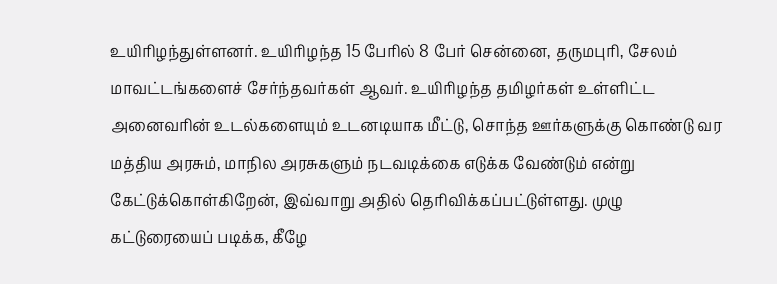உயிரிழந்துள்ளனர். உயிரிழந்த 15 பேரில் 8 பேர் சென்னை, தருமபுரி, சேலம் மாவட்டங்களைச் சேர்ந்தவர்கள் ஆவர். உயிரிழந்த தமிழர்கள் உள்ளிட்ட அனைவரின் உடல்களையும் உடனடியாக மீட்டு, சொந்த ஊர்களுக்கு கொண்டு வர மத்திய அரசும், மாநில அரசுகளும் நடவடிக்கை எடுக்க வேண்டும் என்று கேட்டுக்கொள்கிறேன், இவ்வாறு அதில் தெரிவிக்கப்பட்டுள்ளது. முழு கட்டுரையைப் படிக்க, கீழே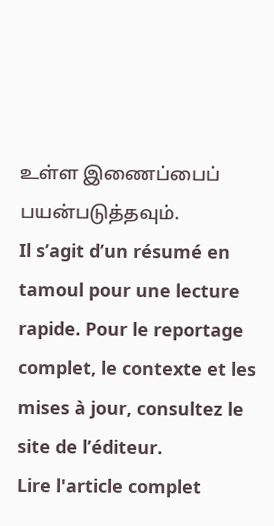உள்ள இணைப்பைப் பயன்படுத்தவும்.
Il s’agit d’un résumé en tamoul pour une lecture rapide. Pour le reportage complet, le contexte et les mises à jour, consultez le site de l’éditeur.
Lire l'article complet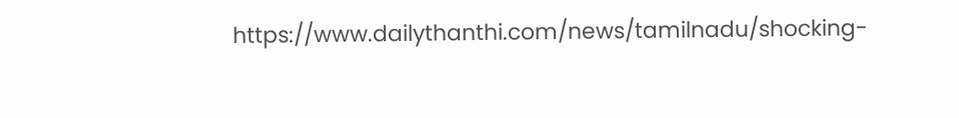https://www.dailythanthi.com/news/tamilnadu/shocking-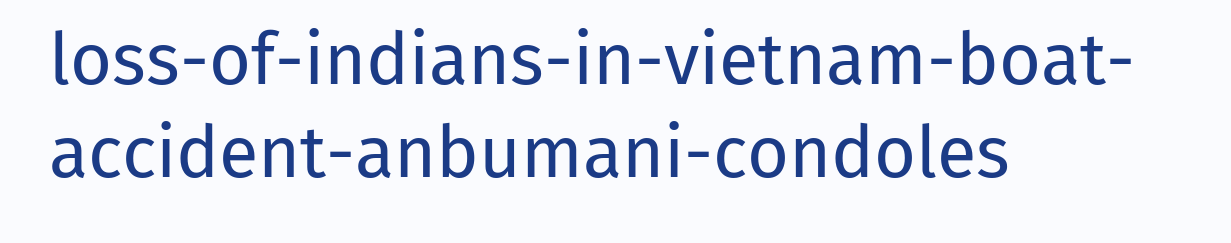loss-of-indians-in-vietnam-boat-accident-anbumani-condoles